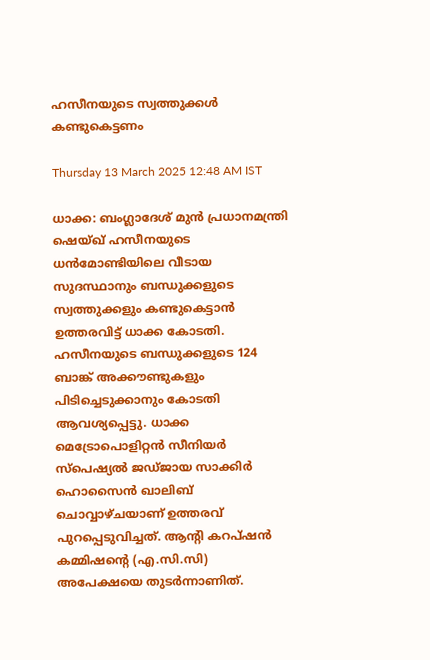ഹസീനയുടെ സ്വത്തുക്കൾ കണ്ടുകെട്ടണം

Thursday 13 March 2025 12:48 AM IST

ധാക്ക: ബംഗ്ലാദേശ് മുൻ പ്രധാനമന്ത്രി ഷെയ്ഖ് ഹസീനയുടെ ധൻമോണ്ടിയിലെ വീടായ സുദസ്ഥാനും ബന്ധുക്കളുടെ സ്വത്തുക്കളും കണ്ടുകെട്ടാൻ ഉത്തരവിട്ട് ധാക്ക കോടതി. ഹസീനയുടെ ബന്ധുക്കളുടെ 124 ബാങ്ക് അക്കൗണ്ടുകളും പിടിച്ചെടുക്കാനും കോടതി ആവശ്യപ്പെട്ടു. ധാക്ക മെട്രോപൊളിറ്റന്‍ സീനിയർ സ്‌പെഷ്യൽ ജഡ്ജായ സാക്കിർ ഹൊസൈൻ ഖാലിബ് ചൊവ്വാഴ്ചയാണ് ഉത്തരവ് പുറപ്പെടുവിച്ചത്. ആന്റി കറപ്ഷൻ കമ്മിഷന്റെ (എ.സി.സി) അപേക്ഷയെ തുടർന്നാണിത്.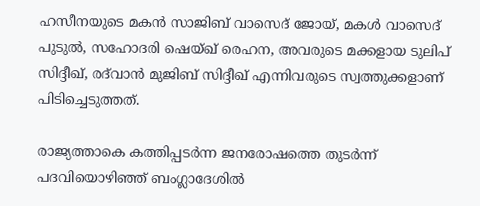ഹസീനയുടെ മകൻ സാജിബ് വാസെദ് ജോയ്, മകൾ വാസെദ് പുടുൽ, സഹോദരി ഷെയ്ഖ് രെഹന, അവരുടെ മക്കളായ ടുലിപ് സിദ്ദീഖ്, രദ്‌വാൻ മുജിബ് സിദ്ദീഖ് എന്നിവരുടെ സ്വത്തുക്കളാണ് പിടിച്ചെടുത്തത്.

രാജ്യത്താകെ കത്തിപ്പടർന്ന ജനരോഷത്തെ തുടർന്ന് പദവിയൊഴിഞ്ഞ് ബംഗ്ലാദേശിൽ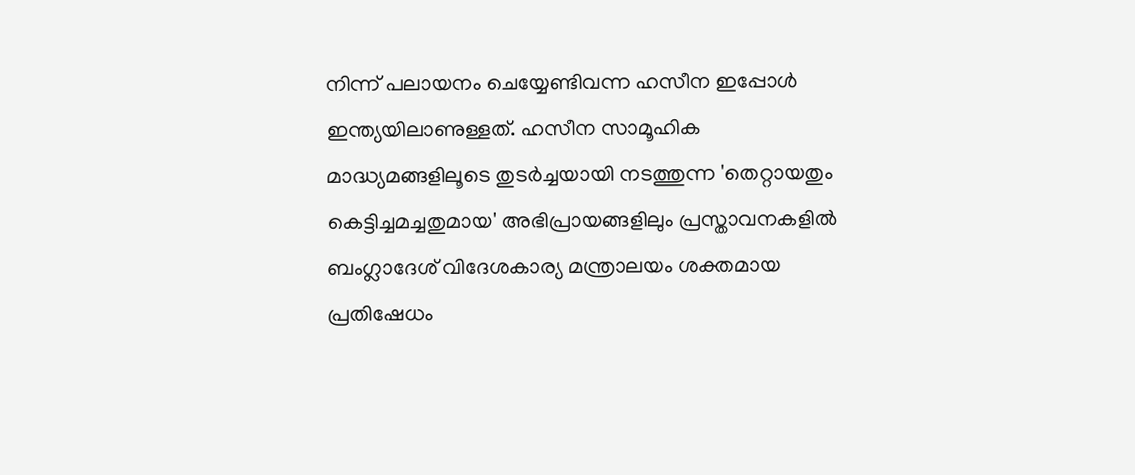നിന്ന് പലായനം ചെയ്യേണ്ടിവന്ന ഹസീന ഇപ്പോൾ ഇന്ത്യയിലാണുള്ളത്. ഹസീന സാമൂഹിക മാദ്ധ്യമങ്ങളിലൂടെ തുടർച്ചയായി നടത്തുന്ന 'തെറ്റായതും കെട്ടിച്ചമച്ചതുമായ' അഭിപ്രായങ്ങളിലും പ്രസ്താവനകളിൽ ബംഗ്ലാദേശ് വിദേശകാര്യ മന്ത്രാലയം ശക്തമായ പ്രതിഷേധം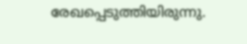രേഖപ്പെടുത്തിയിരുന്നു.